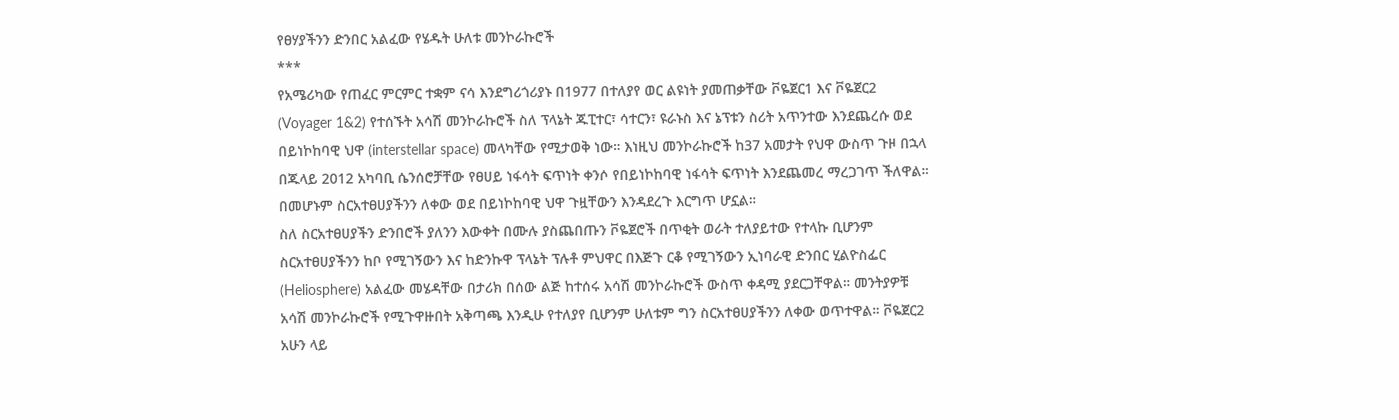የፀሃያችንን ድንበር አልፈው የሄዱት ሁለቱ መንኮራኩሮች
***
የአሜሪካው የጠፈር ምርምር ተቋም ናሳ እንደግሪጎሪያኑ በ1977 በተለያየ ወር ልዩነት ያመጠቃቸው ቮዬጀር1 እና ቮዬጀር2 (Voyager 1&2) የተሰኙት አሳሽ መንኮራኩሮች ስለ ፕላኔት ጁፒተር፣ ሳተርን፣ ዩራኑስ እና ኔፕቱን ስሪት አጥንተው እንደጨረሱ ወደ በይነኮከባዊ ህዋ (interstellar space) መላካቸው የሚታወቅ ነው። እነዚህ መንኮራኩሮች ከ37 አመታት የህዋ ውስጥ ጉዞ በኋላ በጁላይ 2012 አካባቢ ሴንሰሮቻቸው የፀሀይ ነፋሳት ፍጥነት ቀንሶ የበይነኮከባዊ ነፋሳት ፍጥነት እንደጨመረ ማረጋገጥ ችለዋል። በመሆኑም ስርአተፀሀያችንን ለቀው ወደ በይነኮከባዊ ህዋ ጉዟቸውን እንዳደረጉ እርግጥ ሆኗል።
ስለ ስርአተፀሀያችን ድንበሮች ያለንን እውቀት በሙሉ ያስጨበጡን ቮዬጀሮች በጥቂት ወራት ተለያይተው የተላኩ ቢሆንም ስርአተፀሀያችንን ከቦ የሚገኝውን እና ከድንኩዋ ፕላኔት ፕሉቶ ምህዋር በእጅጉ ርቆ የሚገኝውን ኢነባራዊ ድንበር ሂልዮስፌር (Heliosphere) አልፈው መሄዳቸው በታሪክ በሰው ልጅ ከተሰሩ አሳሽ መንኮራኩሮች ውስጥ ቀዳሚ ያደርጋቸዋል። መንትያዎቹ አሳሽ መንኮራኩሮች የሚጉዋዙበት አቅጣጫ እንዲሁ የተለያየ ቢሆንም ሁለቱም ግን ስርአተፀሀያችንን ለቀው ወጥተዋል። ቮዬጀር2 አሁን ላይ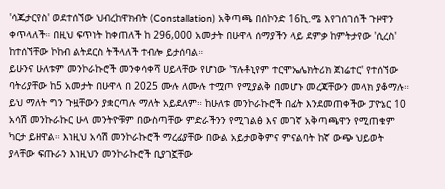'ሳጁታርየስ' ወደተሰኘው ህብረከዋክብት (Constallation) አቅጣጫ በሰኮንድ 16ኪ.ሜ እየገሰገሰች ጉዞዋን ቀጥላለች። በዚህ ፍጥነት ከቀጠለች ከ 296,000 አመታት በሁዋላ ሰማያችን ላይ ደምቃ ከምትታየው 'ሲረስ' ከተሰኘቸው ኮከብ ልትደርስ ትችላለች ተብሎ ይታሰባል።
ይሁንና ሁለቱም መንኮራኩሮች መንቀሳቀሻ ሀይላቸው የሆነው 'ፕሉቶኒየም ተርሞኤሌክትሪክ ጀነሬተር' የተሰኘው ባትሪያቸው ከ5 አመታት በሁዋላ በ 2025 ሙሉ ለሙሉ ተሟጦ የሚያልቅ በመሆኑ መረጃቸውን መላክ ያቆማሉ። ይህ ማለት ግን ጉዟቸውን ያቋርጣሉ ማለት አይደለም። ከሁለቱ መንኮራኩሮች በፊት እንደመጠቀችው ፓዮኔር 10 አሳሽ መንኩራኩር ሁላ መንትዮቹም በውስጣቸው ምድራችንን የሚገልፅ እና መገኛ አቅጣጫዋን የሚጠቁም ካርታ ይዘዋል። እነዚህ አሳሽ መንኮራኩሮች ማረፊያቸው በውል አይታወቅምና ምናልባት ከኛ ውጭ ህይወት ያላቸው ፍጡራን እነዚህን መንኮራኩሮች ቢያገኟቸው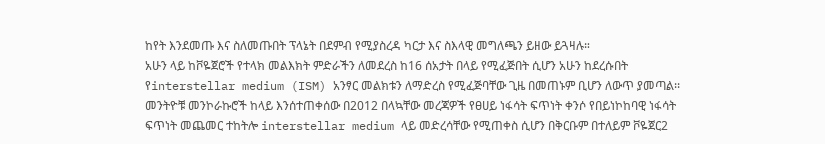ከየት እንደመጡ እና ስለመጡበት ፕላኔት በደምብ የሚያስረዳ ካርታ እና ስእላዊ መግለጫን ይዘው ይጓዛሉ።
አሁን ላይ ከቮዬጀሮች የተላክ መልእክት ምድራችን ለመደረስ ከ16 ሰአታት በላይ የሚፈጅበት ሲሆን አሁን ከደረሱበት የinterstellar medium (ISM) አንፃር መልክቱን ለማድረስ የሚፈጅባቸው ጊዜ በመጠኑም ቢሆን ለውጥ ያመጣል፡፡ መንትዮቹ መንኮራኩሮች ከላይ እንሰተጠቀሰው በ2012 በላኳቸው መረጃዎች የፀሀይ ነፋሳት ፍጥነት ቀንሶ የበይነኮከባዊ ነፋሳት ፍጥነት መጨመር ተከትሎ interstellar medium ላይ መድረሳቸው የሚጠቀስ ሲሆን በቅርቡም በተለይም ቮዬጀር2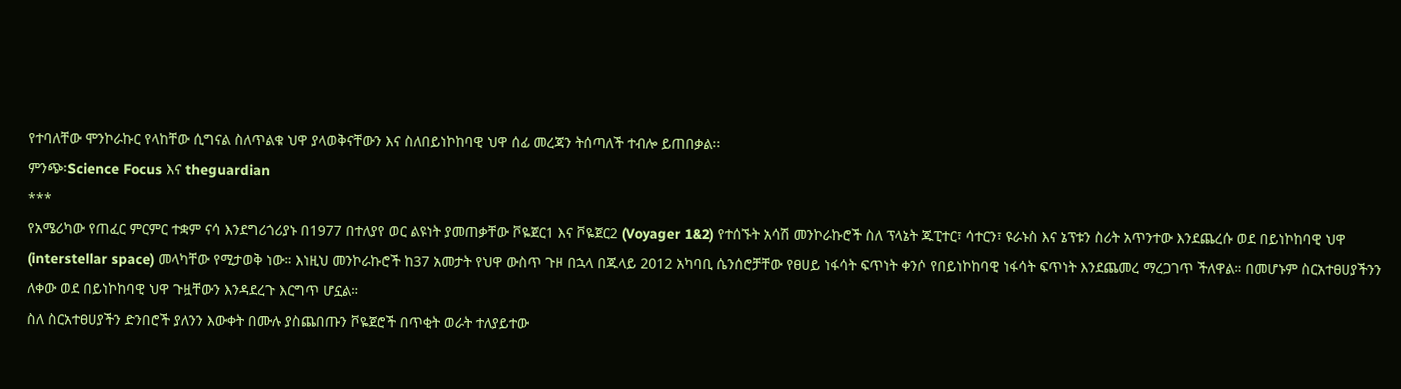የተባለቸው ሞንኮራኩር የላከቸው ሲግናል ስለጥልቁ ህዋ ያላወቅናቸውን እና ስለበይነኮከባዊ ህዋ ሰፊ መረጃን ትሰጣለች ተብሎ ይጠበቃል፡፡
ምንጭ፡Science Focus እና theguardian
***
የአሜሪካው የጠፈር ምርምር ተቋም ናሳ እንደግሪጎሪያኑ በ1977 በተለያየ ወር ልዩነት ያመጠቃቸው ቮዬጀር1 እና ቮዬጀር2 (Voyager 1&2) የተሰኙት አሳሽ መንኮራኩሮች ስለ ፕላኔት ጁፒተር፣ ሳተርን፣ ዩራኑስ እና ኔፕቱን ስሪት አጥንተው እንደጨረሱ ወደ በይነኮከባዊ ህዋ (interstellar space) መላካቸው የሚታወቅ ነው። እነዚህ መንኮራኩሮች ከ37 አመታት የህዋ ውስጥ ጉዞ በኋላ በጁላይ 2012 አካባቢ ሴንሰሮቻቸው የፀሀይ ነፋሳት ፍጥነት ቀንሶ የበይነኮከባዊ ነፋሳት ፍጥነት እንደጨመረ ማረጋገጥ ችለዋል። በመሆኑም ስርአተፀሀያችንን ለቀው ወደ በይነኮከባዊ ህዋ ጉዟቸውን እንዳደረጉ እርግጥ ሆኗል።
ስለ ስርአተፀሀያችን ድንበሮች ያለንን እውቀት በሙሉ ያስጨበጡን ቮዬጀሮች በጥቂት ወራት ተለያይተው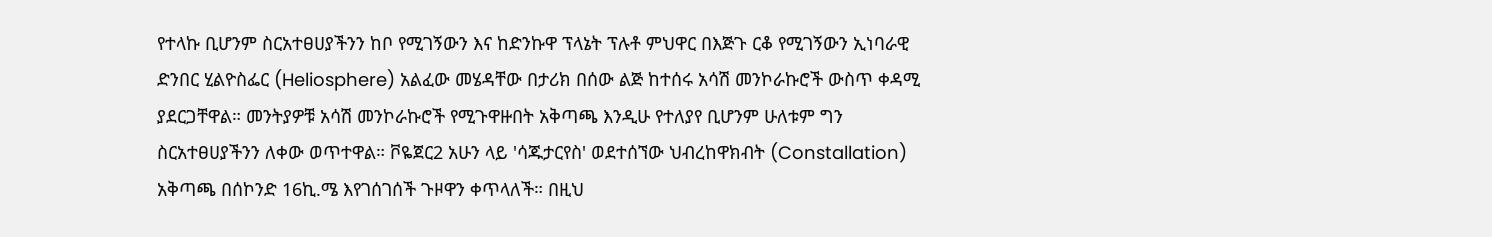የተላኩ ቢሆንም ስርአተፀሀያችንን ከቦ የሚገኝውን እና ከድንኩዋ ፕላኔት ፕሉቶ ምህዋር በእጅጉ ርቆ የሚገኝውን ኢነባራዊ ድንበር ሂልዮስፌር (Heliosphere) አልፈው መሄዳቸው በታሪክ በሰው ልጅ ከተሰሩ አሳሽ መንኮራኩሮች ውስጥ ቀዳሚ ያደርጋቸዋል። መንትያዎቹ አሳሽ መንኮራኩሮች የሚጉዋዙበት አቅጣጫ እንዲሁ የተለያየ ቢሆንም ሁለቱም ግን ስርአተፀሀያችንን ለቀው ወጥተዋል። ቮዬጀር2 አሁን ላይ 'ሳጁታርየስ' ወደተሰኘው ህብረከዋክብት (Constallation) አቅጣጫ በሰኮንድ 16ኪ.ሜ እየገሰገሰች ጉዞዋን ቀጥላለች። በዚህ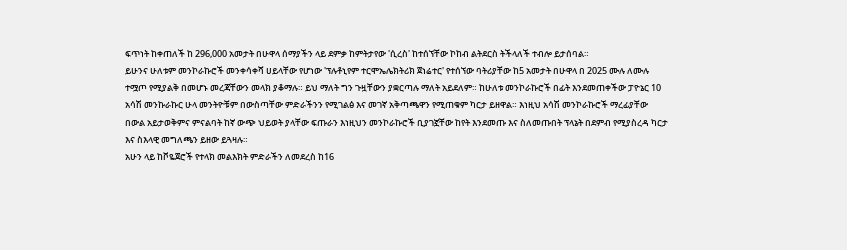ፍጥነት ከቀጠለች ከ 296,000 አመታት በሁዋላ ሰማያችን ላይ ደምቃ ከምትታየው 'ሲረስ' ከተሰኘቸው ኮከብ ልትደርስ ትችላለች ተብሎ ይታሰባል።
ይሁንና ሁለቱም መንኮራኩሮች መንቀሳቀሻ ሀይላቸው የሆነው 'ፕሉቶኒየም ተርሞኤሌክትሪክ ጀነሬተር' የተሰኘው ባትሪያቸው ከ5 አመታት በሁዋላ በ 2025 ሙሉ ለሙሉ ተሟጦ የሚያልቅ በመሆኑ መረጃቸውን መላክ ያቆማሉ። ይህ ማለት ግን ጉዟቸውን ያቋርጣሉ ማለት አይደለም። ከሁለቱ መንኮራኩሮች በፊት እንደመጠቀችው ፓዮኔር 10 አሳሽ መንኩራኩር ሁላ መንትዮቹም በውስጣቸው ምድራችንን የሚገልፅ እና መገኛ አቅጣጫዋን የሚጠቁም ካርታ ይዘዋል። እነዚህ አሳሽ መንኮራኩሮች ማረፊያቸው በውል አይታወቅምና ምናልባት ከኛ ውጭ ህይወት ያላቸው ፍጡራን እነዚህን መንኮራኩሮች ቢያገኟቸው ከየት እንደመጡ እና ስለመጡበት ፕላኔት በደምብ የሚያስረዳ ካርታ እና ስእላዊ መግለጫን ይዘው ይጓዛሉ።
አሁን ላይ ከቮዬጀሮች የተላክ መልእክት ምድራችን ለመደረስ ከ16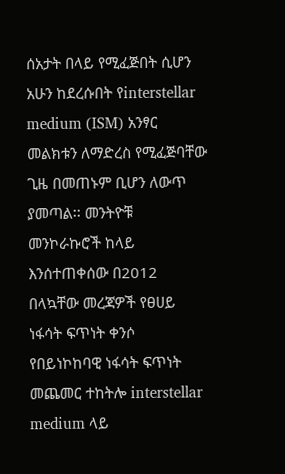ሰአታት በላይ የሚፈጅበት ሲሆን አሁን ከደረሱበት የinterstellar medium (ISM) አንፃር መልክቱን ለማድረስ የሚፈጅባቸው ጊዜ በመጠኑም ቢሆን ለውጥ ያመጣል፡፡ መንትዮቹ መንኮራኩሮች ከላይ እንሰተጠቀሰው በ2012 በላኳቸው መረጃዎች የፀሀይ ነፋሳት ፍጥነት ቀንሶ የበይነኮከባዊ ነፋሳት ፍጥነት መጨመር ተከትሎ interstellar medium ላይ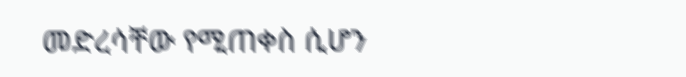መድረሳቸው የሚጠቀስ ሲሆን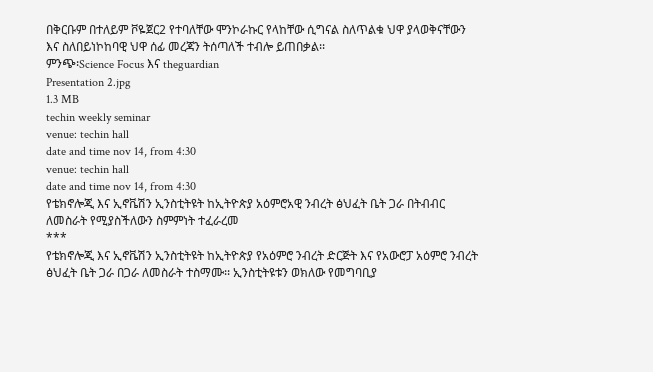በቅርቡም በተለይም ቮዬጀር2 የተባለቸው ሞንኮራኩር የላከቸው ሲግናል ስለጥልቁ ህዋ ያላወቅናቸውን እና ስለበይነኮከባዊ ህዋ ሰፊ መረጃን ትሰጣለች ተብሎ ይጠበቃል፡፡
ምንጭ፡Science Focus እና theguardian
Presentation 2.jpg
1.3 MB
techin weekly seminar
venue: techin hall
date and time nov 14, from 4:30
venue: techin hall
date and time nov 14, from 4:30
የቴክኖሎጂ እና ኢኖቬሽን ኢንስቲትዩት ከኢትዮጵያ አዕምሮአዊ ንብረት ፅህፈት ቤት ጋራ በትብብር ለመስራት የሚያስችለውን ስምምነት ተፈራረመ
***
የቴክኖሎጂ እና ኢኖቬሽን ኢንስቲትዩት ከኢትዮጵያ የአዕምሮ ንብረት ድርጅት እና የአውሮፓ አዕምሮ ንብረት ፅህፈት ቤት ጋራ በጋራ ለመስራት ተስማሙ፡፡ ኢንስቲትዩቱን ወክለው የመግባቢያ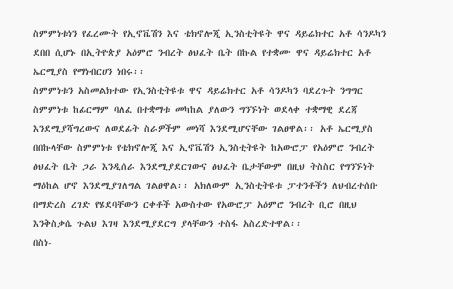ስምምነቱነን የፈረሙት የኢኖቬሽን እና ቴክኖሎጂ ኢንስቲትዩት ዋና ዳይሬክተር አቶ ሳንዶካን ደበበ ሲሆኑ በኢትዮጵያ አዕምሮ ንብረት ፅህፈት ቤት በኩል የተቋሙ ዋና ዳይሬክተር አቶ ኤርሚያስ የማነብርሀን ነበሩ፡፡
ስምምነቱን አስመልክተው የኢንስቲትዩቱ ዋና ዳይሬክተር አቶ ሳንዶካን ባደረጉት ንግግር ስምምነቱ ከፊርማም ባለፈ በተቋማቱ መካከል ያለውን ግንኙነት ወደላቀ ተቋማዊ ደረጃ እንደሚያሻግረውና ለወደፊት ስራዎችም መነሻ እንደሚሆናቸው ገልፀዋል፡፡ አቶ ኤርሚያስ በበኩላቸው ስምምነቱ የቴክኖሎጂ እና ኢኖቬሽን ኢንስቲትዩት ከአውሮፓ የአዕምሮ ንብረት ፅህፈት ቤት ጋራ እንዲሰራ እንደሚያደርገውና ፅህፈት ቤታቸውም በዚህ ትስስር የግንኙነት ማዕከል ሆኖ እንደሚያገለግል ገልፀዋል፡፡ አክለውም ኢንስቲትዩቱ ፓተንቶችን ለህብረተሰቡ በማድረስ ረገድ የሄደባቸውን ርቀቶች አውስተው የአውሮፓ አዕምሮ ንብረት ቢሮ በዚህ እንቅስቃሴ ጉልህ እገዛ እንደሚያደርግ ያላቸውን ተስፋ አስረድተዋል፡፡
በስነ-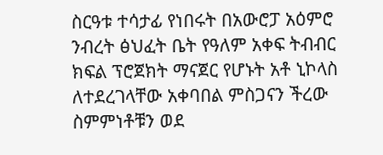ስርዓቱ ተሳታፊ የነበሩት በአውሮፓ አዕምሮ ንብረት ፅህፈት ቤት የዓለም አቀፍ ትብብር ክፍል ፕሮጀክት ማናጀር የሆኑት አቶ ኒኮላስ ለተደረገላቸው አቀባበል ምስጋናን ችረው ስምምነቶቹን ወደ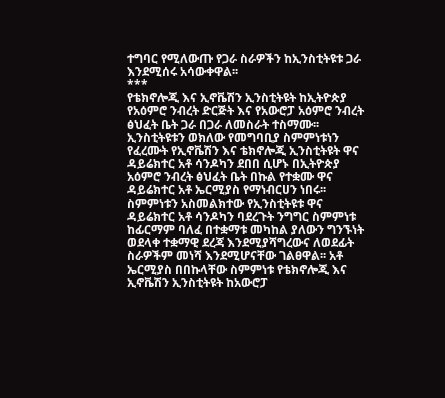ተግባር የሚለውጡ የጋራ ስራዎችን ከኢንስቲትዩቱ ጋራ እንደሚሰሩ አሳውቀዋል፡፡
***
የቴክኖሎጂ እና ኢኖቬሽን ኢንስቲትዩት ከኢትዮጵያ የአዕምሮ ንብረት ድርጅት እና የአውሮፓ አዕምሮ ንብረት ፅህፈት ቤት ጋራ በጋራ ለመስራት ተስማሙ፡፡ ኢንስቲትዩቱን ወክለው የመግባቢያ ስምምነቱነን የፈረሙት የኢኖቬሽን እና ቴክኖሎጂ ኢንስቲትዩት ዋና ዳይሬክተር አቶ ሳንዶካን ደበበ ሲሆኑ በኢትዮጵያ አዕምሮ ንብረት ፅህፈት ቤት በኩል የተቋሙ ዋና ዳይሬክተር አቶ ኤርሚያስ የማነብርሀን ነበሩ፡፡
ስምምነቱን አስመልክተው የኢንስቲትዩቱ ዋና ዳይሬክተር አቶ ሳንዶካን ባደረጉት ንግግር ስምምነቱ ከፊርማም ባለፈ በተቋማቱ መካከል ያለውን ግንኙነት ወደላቀ ተቋማዊ ደረጃ እንደሚያሻግረውና ለወደፊት ስራዎችም መነሻ እንደሚሆናቸው ገልፀዋል፡፡ አቶ ኤርሚያስ በበኩላቸው ስምምነቱ የቴክኖሎጂ እና ኢኖቬሽን ኢንስቲትዩት ከአውሮፓ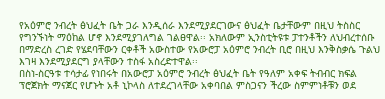የአዕምሮ ንብረት ፅህፈት ቤት ጋራ እንዲሰራ እንደሚያደርገውና ፅህፈት ቤታቸውም በዚህ ትስስር የግንኙነት ማዕከል ሆኖ እንደሚያገለግል ገልፀዋል፡፡ አክለውም ኢንስቲትዩቱ ፓተንቶችን ለህብረተሰቡ በማድረስ ረገድ የሄደባቸውን ርቀቶች አውስተው የአውሮፓ አዕምሮ ንብረት ቢሮ በዚህ እንቅስቃሴ ጉልህ እገዛ እንደሚያደርግ ያላቸውን ተስፋ አስረድተዋል፡፡
በስነ-ስርዓቱ ተሳታፊ የነበሩት በአውሮፓ አዕምሮ ንብረት ፅህፈት ቤት የዓለም አቀፍ ትብብር ክፍል ፕሮጀክት ማናጀር የሆኑት አቶ ኒኮላስ ለተደረገላቸው አቀባበል ምስጋናን ችረው ስምምነቶቹን ወደ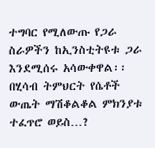ተግባር የሚለውጡ የጋራ ስራዎችን ከኢንስቲትዩቱ ጋራ እንደሚሰሩ አሳውቀዋል፡፡
በሂሳብ ትምህርት የሴቶች ውጤት ማሽቆልቆል ምክንያቱ ተፈጥሮ ወይስ…?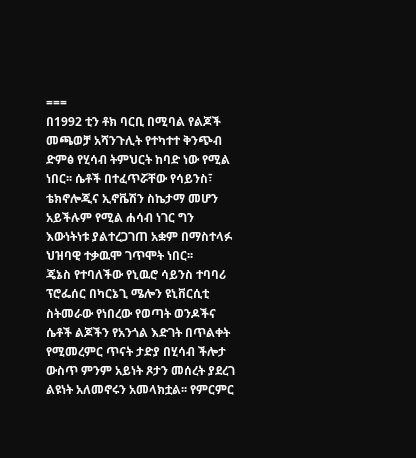===
በ1992 ቲን ቶክ ባርቢ በሚባል የልጆች መጫወቻ አሻንጉሊት የተካተተ ቅንጭብ ድምፅ የሂሳብ ትምህርት ከባድ ነው የሚል ነበር፡፡ ሴቶች በተፈጥሯቸው የሳይንስ፣ ቴክኖሎጂና ኢኖቬሽን ስኬታማ መሆን አይችሉም የሚል ሐሳብ ነገር ግን እውነትነቱ ያልተረጋገጠ አቋም በማስተላፉ ህዝባዊ ተቃዉሞ ገጥሞት ነበር፡፡
ጄኔስ የተባለችው የኒዉሮ ሳይንስ ተባባሪ ፕሮፌሰር በካርኔጊ ሜሎን ዩኒቨርሲቲ ስትመራው የነበረው የወጣት ወንዶችና ሴቶች ልጆችን የአንጎል እድገት በጥልቀት የሚመረምር ጥናት ታድያ በሂሳብ ችሎታ ውስጥ ምንም አይነት ጾታን መሰረት ያደረገ ልዩነት አለመኖሩን አመላክቷል፡፡ የምርምር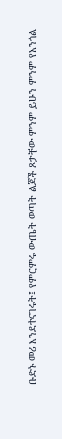ቡድኑ መሪ እንደተናገሩት፤ የምርምሩ ውጤት ወጣት ልጆች ጾታቸው ምንም ይሁን ምንም የአንጎል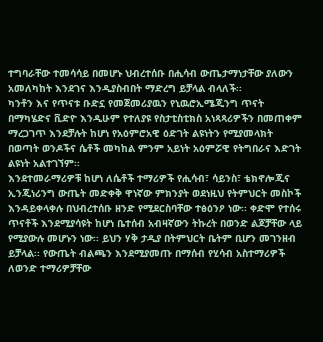ተግባራቸው ተመሳሳይ በመሆኑ ህብረተሰቡ በሒሳብ ውጤታማነታቸው ያለውን አመለካከት እንደገና እንዲያስብበት ማድረግ ይቻላል ብላለች፡፡
ካንቶን እና የጥናቱ ቡድኗ የመጀመሪያዉን የኒዉሮኢሜጂንግ ጥናት በማካሄድና ቪድዮ እንዲሁም የተለያዩ የስታቲስቲክስ አነጻጻሪዎችን በመጠቀም ማረጋገጥ እንደቻሉት ከሆነ የአዕምሮአዊ ዕድገት ልዩነትን የሚያመላክት በወጣት ወንዶችና ሴቶች መካከል ምንም አይነት አዕምሯዊ የትግበራና እድገት ልዩነት አልተገኘም፡፡
እንደተመራማሪዎቹ ከሆነ ለሴቶች ተማሪዎች የሒሳብ፣ ሳይንስ፣ ቴክኖሎጂና ኢንጂነሪንግ ውጤት መድቀቅ ዋነኛው ምክንያት ወደነዚህ የትምህርት መስኮች እንዳይቀላቀሉ በህብረተሰቡ ዘንድ የሚደርስባቸው ተፅዕንዖ ነው፡፡ ቀድሞ የተሰሩ ጥናቶች እንደሚያሳዩት ከሆነ ቤተሰብ አብዛኛውን ትኩረት በወንድ ልጆቻቸው ላይ የሚያውሉ መሆኑን ነው፡፡ ይህን ሃቅ ታዲያ በትምህርት ቤትም ቢሆን መገንዘብ ይቻላል፡፡ የውጤት ብልጫን እንደሚያመጡ በማሰብ የሂሳብ አስተማሪዎች ለወንድ ተማሪዎቻቸው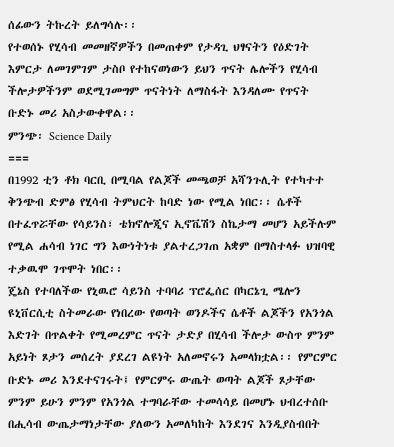ሰፊውን ትኩረት ይለግሳሉ፡፡
የተወሰኑ የሂሳብ መመዘኛዎችን በመጠቀም የታዳጊ ህፃናትን የዕድገት እምርታ ለመገምገም ታስቦ የተከናወነውን ይህን ጥናት ሌሎችን የሂሳብ ችሎታዎችንም ወደሚገመግም ጥናትነት ለማስፋት እንዳለሙ የጥናት ቡድኑ መሪ አስታውቀዋል፡፡
ምንጭ፡ Science Daily
===
በ1992 ቲን ቶክ ባርቢ በሚባል የልጆች መጫወቻ አሻንጉሊት የተካተተ ቅንጭብ ድምፅ የሂሳብ ትምህርት ከባድ ነው የሚል ነበር፡፡ ሴቶች በተፈጥሯቸው የሳይንስ፣ ቴክኖሎጂና ኢኖቬሽን ስኬታማ መሆን አይችሉም የሚል ሐሳብ ነገር ግን እውነትነቱ ያልተረጋገጠ አቋም በማስተላፉ ህዝባዊ ተቃዉሞ ገጥሞት ነበር፡፡
ጄኔስ የተባለችው የኒዉሮ ሳይንስ ተባባሪ ፕሮፌሰር በካርኔጊ ሜሎን ዩኒቨርሲቲ ስትመራው የነበረው የወጣት ወንዶችና ሴቶች ልጆችን የአንጎል እድገት በጥልቀት የሚመረምር ጥናት ታድያ በሂሳብ ችሎታ ውስጥ ምንም አይነት ጾታን መሰረት ያደረገ ልዩነት አለመኖሩን አመላክቷል፡፡ የምርምር ቡድኑ መሪ እንደተናገሩት፤ የምርምሩ ውጤት ወጣት ልጆች ጾታቸው ምንም ይሁን ምንም የአንጎል ተግባራቸው ተመሳሳይ በመሆኑ ህብረተሰቡ በሒሳብ ውጤታማነታቸው ያለውን አመለካከት እንደገና እንዲያስብበት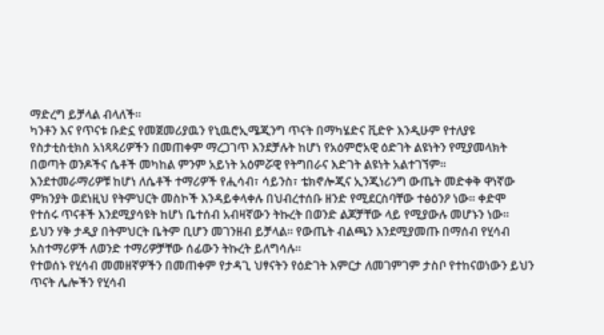ማድረግ ይቻላል ብላለች፡፡
ካንቶን እና የጥናቱ ቡድኗ የመጀመሪያዉን የኒዉሮኢሜጂንግ ጥናት በማካሄድና ቪድዮ እንዲሁም የተለያዩ የስታቲስቲክስ አነጻጻሪዎችን በመጠቀም ማረጋገጥ እንደቻሉት ከሆነ የአዕምሮአዊ ዕድገት ልዩነትን የሚያመላክት በወጣት ወንዶችና ሴቶች መካከል ምንም አይነት አዕምሯዊ የትግበራና እድገት ልዩነት አልተገኘም፡፡
እንደተመራማሪዎቹ ከሆነ ለሴቶች ተማሪዎች የሒሳብ፣ ሳይንስ፣ ቴክኖሎጂና ኢንጂነሪንግ ውጤት መድቀቅ ዋነኛው ምክንያት ወደነዚህ የትምህርት መስኮች እንዳይቀላቀሉ በህብረተሰቡ ዘንድ የሚደርስባቸው ተፅዕንዖ ነው፡፡ ቀድሞ የተሰሩ ጥናቶች እንደሚያሳዩት ከሆነ ቤተሰብ አብዛኛውን ትኩረት በወንድ ልጆቻቸው ላይ የሚያውሉ መሆኑን ነው፡፡ ይህን ሃቅ ታዲያ በትምህርት ቤትም ቢሆን መገንዘብ ይቻላል፡፡ የውጤት ብልጫን እንደሚያመጡ በማሰብ የሂሳብ አስተማሪዎች ለወንድ ተማሪዎቻቸው ሰፊውን ትኩረት ይለግሳሉ፡፡
የተወሰኑ የሂሳብ መመዘኛዎችን በመጠቀም የታዳጊ ህፃናትን የዕድገት እምርታ ለመገምገም ታስቦ የተከናወነውን ይህን ጥናት ሌሎችን የሂሳብ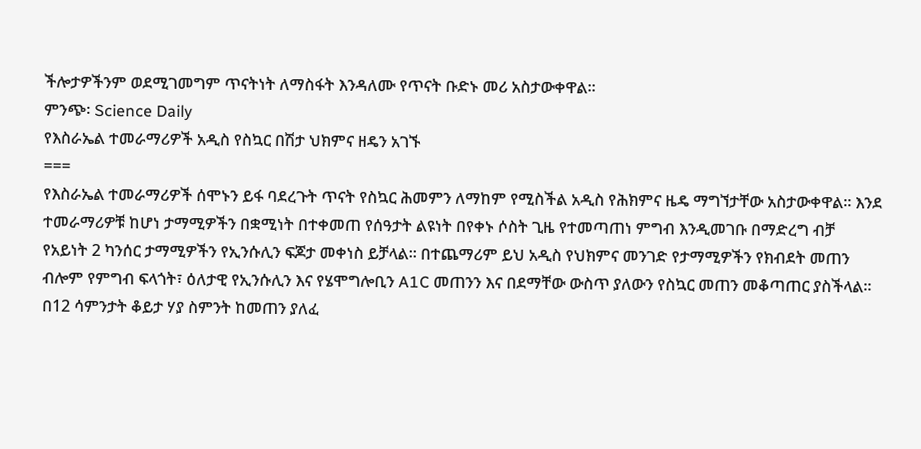ችሎታዎችንም ወደሚገመግም ጥናትነት ለማስፋት እንዳለሙ የጥናት ቡድኑ መሪ አስታውቀዋል፡፡
ምንጭ፡ Science Daily
የእስራኤል ተመራማሪዎች አዲስ የስኳር በሽታ ህክምና ዘዴን አገኙ
===
የእስራኤል ተመራማሪዎች ሰሞኑን ይፋ ባደረጉት ጥናት የስኳር ሕመምን ለማከም የሚስችል አዲስ የሕክምና ዜዴ ማግኘታቸው አስታውቀዋል። እንደ ተመራማሪዎቹ ከሆነ ታማሚዎችን በቋሚነት በተቀመጠ የሰዓታት ልዩነት በየቀኑ ሶስት ጊዜ የተመጣጠነ ምግብ እንዲመገቡ በማድረግ ብቻ የአይነት 2 ካንሰር ታማሚዎችን የኢንሱሊን ፍጆታ መቀነስ ይቻላል፡፡ በተጨማሪም ይህ አዲስ የህክምና መንገድ የታማሚዎችን የክብደት መጠን ብሎም የምግብ ፍላጎት፣ ዕለታዊ የኢንሱሊን እና የሄሞግሎቢን A1C መጠንን እና በደማቸው ውስጥ ያለውን የስኳር መጠን መቆጣጠር ያስችላል።
በ12 ሳምንታት ቆይታ ሃያ ስምንት ከመጠን ያለፈ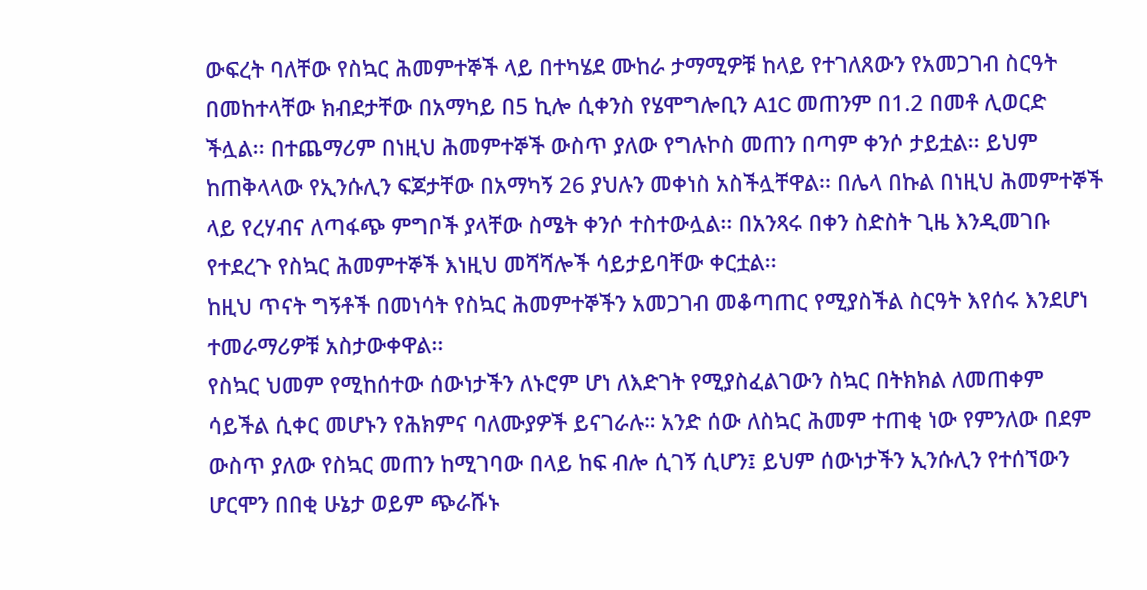ውፍረት ባለቸው የስኳር ሕመምተኞች ላይ በተካሄደ ሙከራ ታማሚዎቹ ከላይ የተገለጸውን የአመጋገብ ስርዓት በመከተላቸው ክብደታቸው በአማካይ በ5 ኪሎ ሲቀንስ የሄሞግሎቢን A1C መጠንም በ1.2 በመቶ ሊወርድ ችሏል፡፡ በተጨማሪም በነዚህ ሕመምተኞች ውስጥ ያለው የግሉኮስ መጠን በጣም ቀንሶ ታይቷል፡፡ ይህም ከጠቅላላው የኢንሱሊን ፍጆታቸው በአማካኝ 26 ያህሉን መቀነስ አስችሏቸዋል፡፡ በሌላ በኩል በነዚህ ሕመምተኞች ላይ የረሃብና ለጣፋጭ ምግቦች ያላቸው ስሜት ቀንሶ ተስተውሏል፡፡ በአንጻሩ በቀን ስድስት ጊዜ እንዲመገቡ የተደረጉ የስኳር ሕመምተኞች እነዚህ መሻሻሎች ሳይታይባቸው ቀርቷል፡፡
ከዚህ ጥናት ግኝቶች በመነሳት የስኳር ሕመምተኞችን አመጋገብ መቆጣጠር የሚያስችል ስርዓት እየሰሩ እንደሆነ ተመራማሪዎቹ አስታውቀዋል፡፡
የስኳር ህመም የሚከሰተው ሰውነታችን ለኑሮም ሆነ ለእድገት የሚያስፈልገውን ስኳር በትክክል ለመጠቀም ሳይችል ሲቀር መሆኑን የሕክምና ባለሙያዎች ይናገራሉ። አንድ ሰው ለስኳር ሕመም ተጠቂ ነው የምንለው በደም ውስጥ ያለው የስኳር መጠን ከሚገባው በላይ ከፍ ብሎ ሲገኝ ሲሆን፤ ይህም ሰውነታችን ኢንሱሊን የተሰኘውን ሆርሞን በበቂ ሁኔታ ወይም ጭራሹኑ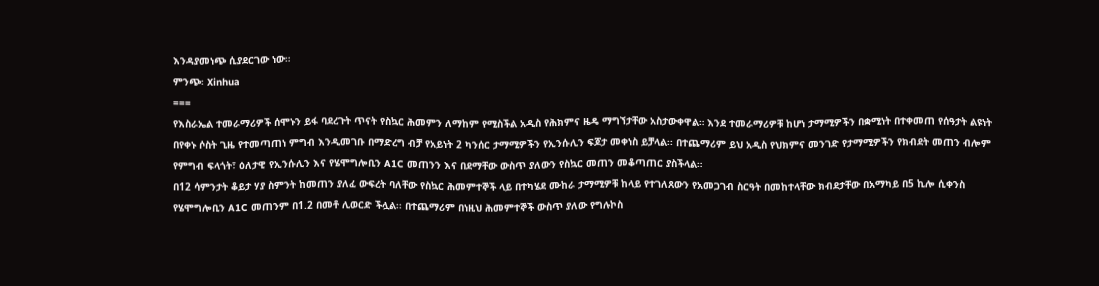እንዳያመነጭ ሲያደርገው ነው።
ምንጭ፡ Xinhua
===
የእስራኤል ተመራማሪዎች ሰሞኑን ይፋ ባደረጉት ጥናት የስኳር ሕመምን ለማከም የሚስችል አዲስ የሕክምና ዜዴ ማግኘታቸው አስታውቀዋል። እንደ ተመራማሪዎቹ ከሆነ ታማሚዎችን በቋሚነት በተቀመጠ የሰዓታት ልዩነት በየቀኑ ሶስት ጊዜ የተመጣጠነ ምግብ እንዲመገቡ በማድረግ ብቻ የአይነት 2 ካንሰር ታማሚዎችን የኢንሱሊን ፍጆታ መቀነስ ይቻላል፡፡ በተጨማሪም ይህ አዲስ የህክምና መንገድ የታማሚዎችን የክብደት መጠን ብሎም የምግብ ፍላጎት፣ ዕለታዊ የኢንሱሊን እና የሄሞግሎቢን A1C መጠንን እና በደማቸው ውስጥ ያለውን የስኳር መጠን መቆጣጠር ያስችላል።
በ12 ሳምንታት ቆይታ ሃያ ስምንት ከመጠን ያለፈ ውፍረት ባለቸው የስኳር ሕመምተኞች ላይ በተካሄደ ሙከራ ታማሚዎቹ ከላይ የተገለጸውን የአመጋገብ ስርዓት በመከተላቸው ክብደታቸው በአማካይ በ5 ኪሎ ሲቀንስ የሄሞግሎቢን A1C መጠንም በ1.2 በመቶ ሊወርድ ችሏል፡፡ በተጨማሪም በነዚህ ሕመምተኞች ውስጥ ያለው የግሉኮስ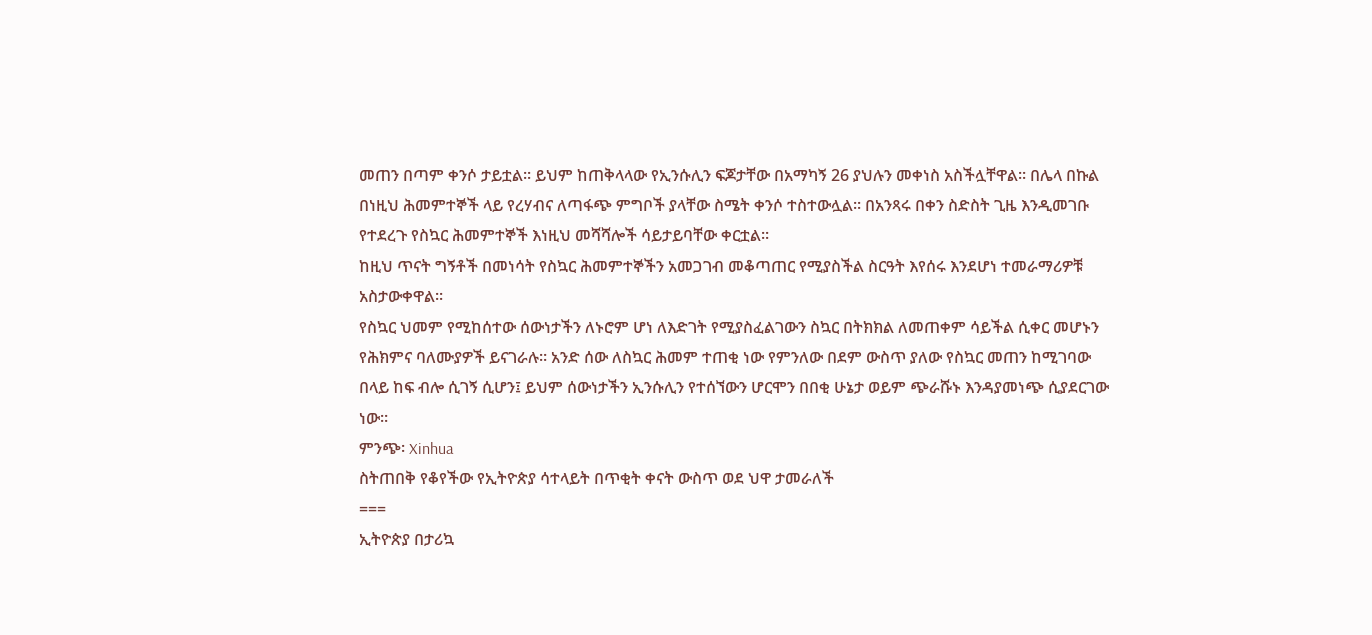መጠን በጣም ቀንሶ ታይቷል፡፡ ይህም ከጠቅላላው የኢንሱሊን ፍጆታቸው በአማካኝ 26 ያህሉን መቀነስ አስችሏቸዋል፡፡ በሌላ በኩል በነዚህ ሕመምተኞች ላይ የረሃብና ለጣፋጭ ምግቦች ያላቸው ስሜት ቀንሶ ተስተውሏል፡፡ በአንጻሩ በቀን ስድስት ጊዜ እንዲመገቡ የተደረጉ የስኳር ሕመምተኞች እነዚህ መሻሻሎች ሳይታይባቸው ቀርቷል፡፡
ከዚህ ጥናት ግኝቶች በመነሳት የስኳር ሕመምተኞችን አመጋገብ መቆጣጠር የሚያስችል ስርዓት እየሰሩ እንደሆነ ተመራማሪዎቹ አስታውቀዋል፡፡
የስኳር ህመም የሚከሰተው ሰውነታችን ለኑሮም ሆነ ለእድገት የሚያስፈልገውን ስኳር በትክክል ለመጠቀም ሳይችል ሲቀር መሆኑን የሕክምና ባለሙያዎች ይናገራሉ። አንድ ሰው ለስኳር ሕመም ተጠቂ ነው የምንለው በደም ውስጥ ያለው የስኳር መጠን ከሚገባው በላይ ከፍ ብሎ ሲገኝ ሲሆን፤ ይህም ሰውነታችን ኢንሱሊን የተሰኘውን ሆርሞን በበቂ ሁኔታ ወይም ጭራሹኑ እንዳያመነጭ ሲያደርገው ነው።
ምንጭ፡ Xinhua
ስትጠበቅ የቆየችው የኢትዮጵያ ሳተላይት በጥቂት ቀናት ውስጥ ወደ ህዋ ታመራለች
===
ኢትዮጵያ በታሪኳ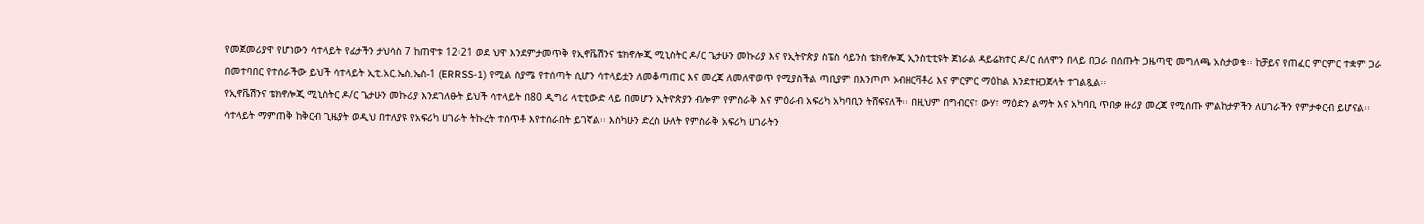የመጀመሪያዋ የሆነውን ሳተላይት የፊታችን ታህሳስ 7 ከጠዋቱ 12፡21 ወደ ህዋ እንደምታመጥቅ የኢኖቬሽንና ቴክኖሎጂ ሚኒስትር ዶ/ር ጌታሁን መኩሪያ እና የኢትዮጵያ ስፔስ ሳይንስ ቴክኖሎጂ ኢንስቲቲዩት ጀነራል ዳይሬክተር ዶ/ር ሰለሞን በላይ በጋራ በሰጡት ጋዜጣዊ መግለጫ አስታወቁ፡፡ ከቻይና የጠፈር ምርምር ተቋም ጋራ በመተባበር የተሰራችው ይህች ሳተላይት ኢቲ.አር.ኤስ.ኤስ-1 (ERRSS-1) የሚል ስያሜ የተሰጣት ሲሆን ሳተላይቷን ለመቆጣጠር እና መረጃ ለመለዋወጥ የሚያስችል ጣቢያም በእንጦጦ ኦብዘርቫቶሪ እና ምርምር ማዕከል እንደተዘጋጀላት ተገልጿል፡፡
የኢኖቬሽንና ቴክኖሎጂ ሚኒስትር ዶ/ር ጌታሁን መኩሪያ እንደገለፁት ይህች ሳተላይት በ80 ዲግሪ ላቲቲውድ ላይ በመሆን ኢትዮጵያን ብሎም የምስራቅ እና ምዕራብ አፍሪካ አካባቢን ትሸፍናለች፡፡ በዚህም በግብርና፣ ውሃ፣ ማዕድን ልማት እና አካባቢ ጥበቃ ዙሪያ መረጃ የሚሰጡ ምልከታዎችን ለሀገራችን የምታቀርብ ይሆናል፡፡
ሳተላይት ማምጠቅ ከቅርብ ጊዜያት ወዲህ በተለያዩ የአፍሪካ ሀገራት ትኩረት ተሰጥቶ እየተሰራበት ይገኛል፡፡ እስካሁን ድረስ ሁለት የምስራቅ አፍሪካ ሀገራትን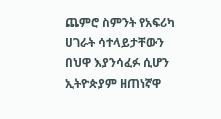ጨምሮ ስምንት የአፍሪካ ሀገራት ሳተላይታቸውን በህዋ እያንሳፈፉ ሲሆን ኢትዮጵያም ዘጠነኛዋ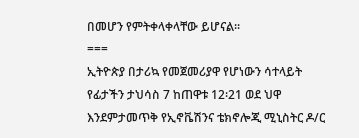በመሆን የምትቀላቀላቸው ይሆናል፡፡
===
ኢትዮጵያ በታሪኳ የመጀመሪያዋ የሆነውን ሳተላይት የፊታችን ታህሳስ 7 ከጠዋቱ 12፡21 ወደ ህዋ እንደምታመጥቅ የኢኖቬሽንና ቴክኖሎጂ ሚኒስትር ዶ/ር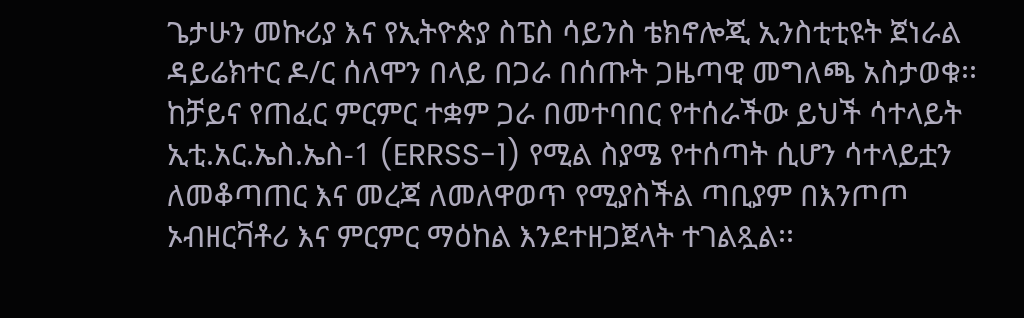ጌታሁን መኩሪያ እና የኢትዮጵያ ስፔስ ሳይንስ ቴክኖሎጂ ኢንስቲቲዩት ጀነራል ዳይሬክተር ዶ/ር ሰለሞን በላይ በጋራ በሰጡት ጋዜጣዊ መግለጫ አስታወቁ፡፡ ከቻይና የጠፈር ምርምር ተቋም ጋራ በመተባበር የተሰራችው ይህች ሳተላይት ኢቲ.አር.ኤስ.ኤስ-1 (ERRSS-1) የሚል ስያሜ የተሰጣት ሲሆን ሳተላይቷን ለመቆጣጠር እና መረጃ ለመለዋወጥ የሚያስችል ጣቢያም በእንጦጦ ኦብዘርቫቶሪ እና ምርምር ማዕከል እንደተዘጋጀላት ተገልጿል፡፡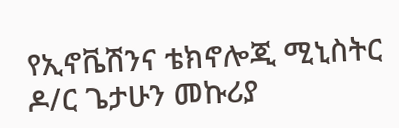የኢኖቬሽንና ቴክኖሎጂ ሚኒስትር ዶ/ር ጌታሁን መኩሪያ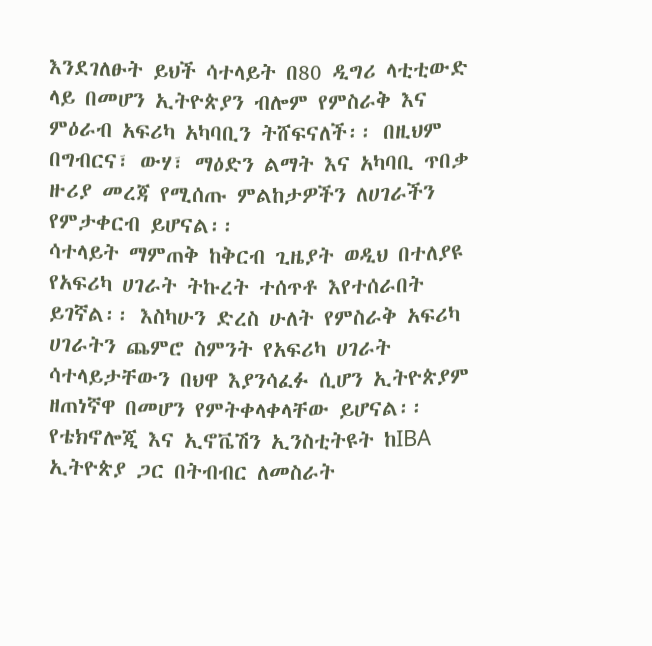እንደገለፁት ይህች ሳተላይት በ80 ዲግሪ ላቲቲውድ ላይ በመሆን ኢትዮጵያን ብሎም የምስራቅ እና ምዕራብ አፍሪካ አካባቢን ትሸፍናለች፡፡ በዚህም በግብርና፣ ውሃ፣ ማዕድን ልማት እና አካባቢ ጥበቃ ዙሪያ መረጃ የሚሰጡ ምልከታዎችን ለሀገራችን የምታቀርብ ይሆናል፡፡
ሳተላይት ማምጠቅ ከቅርብ ጊዜያት ወዲህ በተለያዩ የአፍሪካ ሀገራት ትኩረት ተሰጥቶ እየተሰራበት ይገኛል፡፡ እስካሁን ድረስ ሁለት የምስራቅ አፍሪካ ሀገራትን ጨምሮ ስምንት የአፍሪካ ሀገራት ሳተላይታቸውን በህዋ እያንሳፈፉ ሲሆን ኢትዮጵያም ዘጠነኛዋ በመሆን የምትቀላቀላቸው ይሆናል፡፡
የቴክኖሎጂ እና ኢኖቬሽን ኢንስቲትዩት ከIBA ኢትዮጵያ ጋር በትብብር ለመስራት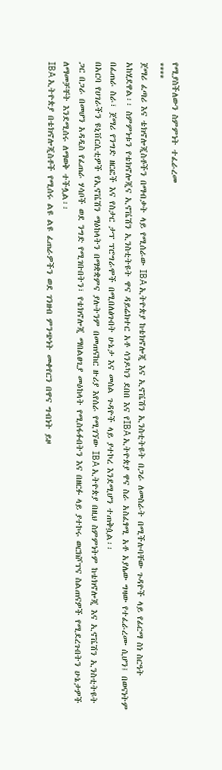የሚያስችለውን ስምምነት ተፈራረመ
****
ጀማሪ ፈጣሪ እና ቴክኖሎጂስቶችን በማብቃት ላይ የሚሰራው IBA ኢትዮጵያ ከቴክኖሎጂ እና ኢኖቬሽን ኢንስቲትዩት በጋራ ለመስራት በሚችሉባቸው ጉዳዮች ላይ የፊርማ ስነ ስርዓት አከሂደዋል፡፡ ስምምነቱን የቴክኖሎጂና ኢኖቬሽን ኢንስቲትዩት ዋና ዳይሬክተር አቶ ሳንዶካን ደበበ እና የIBA ኢትዮጵያ ዋና ስራ አስፈፃሚ አቶ አያሌው ግዛው የተፈራረሙ ሲሆን፤ በወናነትም በፈጠራ ስራ፣ ጀማሪ የንግድ ዘርፎች እና የስታር ታፕ ፕሮግራሞች በሚበለፅጉበት ሁኔታ እና መሰል ጉዳዮች ላይ ያተኮረ እንደሚሆን ተጠቅሷል፡፡
በአርባ የሀገራችን ዩኒቨርሲቲዎች የኢኖቬሽን ማዕከላትን በማቋቋምና ያሉትንም በመጠናከር ዙሪያ እየሰራ የሚገኘው IBA ኢትዮጵያ በዚህ ስምምነትም ከቴክኖሎጂ እና ኢኖቬሽን ኢንስቲትዩት ጋር በጋራ በመሆን አዳዲስ የፈጠራ ሃሳቦች ወደ ንግድ የሚገቡበትን፣ የቴክኖሎጂ ማበልፀጊያ መዕከላት የሚስፋፉበትን እና በዘርፉ ላይ ያተኮሩ ወርክሾፕና ስልጠናዎች የሚደረጉበትን ሁኔታዎች ለማመቻቸት እንደሚሰሩ ለማወቅ ተችሏል፡፡
IBA ኢትዮጵያ በቴክኖሎጂስቶች የሚሰሩ ልዩ ልዩ ፈጠራዎችን ወደ ገንዘብ ምንጭነት መቀየርን በዋና ግብነት ይዞ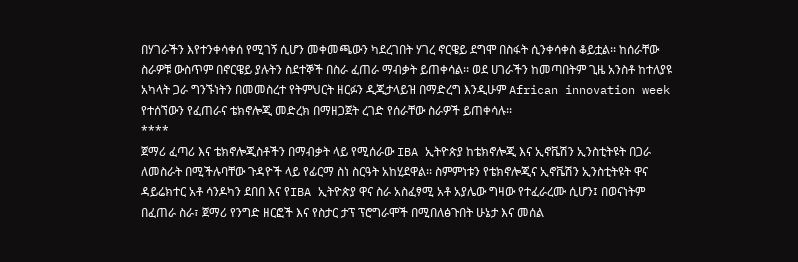በሃገራችን እየተንቀሳቀሰ የሚገኝ ሲሆን መቀመጫውን ካደረገበት ሃገረ ኖርዌይ ደግሞ በስፋት ሲንቀሳቀስ ቆይቷል፡፡ ከሰራቸው ስራዎቹ ውስጥም በኖርዌይ ያሉትን ስደተኞች በስራ ፈጠራ ማብቃት ይጠቀሳል፡፡ ወደ ሀገራችን ከመጣበትም ጊዜ አንስቶ ከተለያዩ አካላት ጋራ ግንኙነትን በመመስረተ የትምህርት ዘርፉን ዲጂታላይዝ በማድረግ እንዲሁም African innovation week የተሰኘውን የፈጠራና ቴክኖሎጂ መድረክ በማዘጋጀት ረገድ የሰራቸው ስራዎች ይጠቀሳሉ፡፡
****
ጀማሪ ፈጣሪ እና ቴክኖሎጂስቶችን በማብቃት ላይ የሚሰራው IBA ኢትዮጵያ ከቴክኖሎጂ እና ኢኖቬሽን ኢንስቲትዩት በጋራ ለመስራት በሚችሉባቸው ጉዳዮች ላይ የፊርማ ስነ ስርዓት አከሂደዋል፡፡ ስምምነቱን የቴክኖሎጂና ኢኖቬሽን ኢንስቲትዩት ዋና ዳይሬክተር አቶ ሳንዶካን ደበበ እና የIBA ኢትዮጵያ ዋና ስራ አስፈፃሚ አቶ አያሌው ግዛው የተፈራረሙ ሲሆን፤ በወናነትም በፈጠራ ስራ፣ ጀማሪ የንግድ ዘርፎች እና የስታር ታፕ ፕሮግራሞች በሚበለፅጉበት ሁኔታ እና መሰል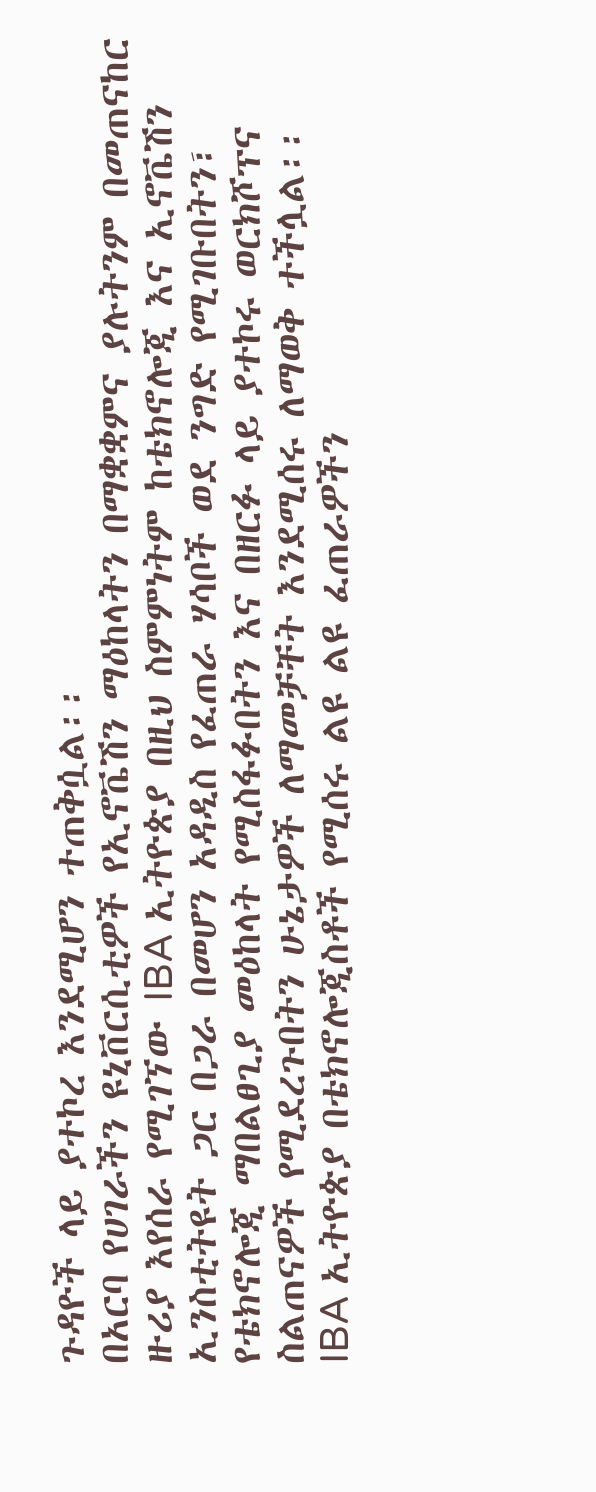ጉዳዮች ላይ ያተኮረ እንደሚሆን ተጠቅሷል፡፡
በአርባ የሀገራችን ዩኒቨርሲቲዎች የኢኖቬሽን ማዕከላትን በማቋቋምና ያሉትንም በመጠናከር ዙሪያ እየሰራ የሚገኘው IBA ኢትዮጵያ በዚህ ስምምነትም ከቴክኖሎጂ እና ኢኖቬሽን ኢንስቲትዩት ጋር በጋራ በመሆን አዳዲስ የፈጠራ ሃሳቦች ወደ ንግድ የሚገቡበትን፣ የቴክኖሎጂ ማበልፀጊያ መዕከላት የሚስፋፉበትን እና በዘርፉ ላይ ያተኮሩ ወርክሾፕና ስልጠናዎች የሚደረጉበትን ሁኔታዎች ለማመቻቸት እንደሚሰሩ ለማወቅ ተችሏል፡፡
IBA ኢትዮጵያ በቴክኖሎጂስቶች የሚሰሩ ልዩ ልዩ ፈጠራዎችን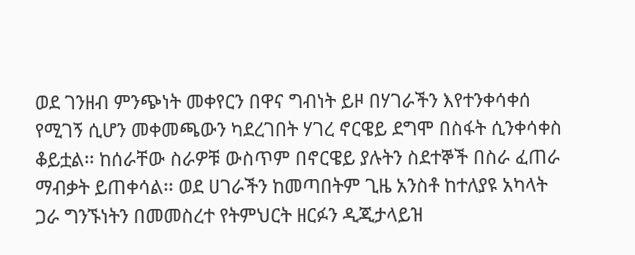ወደ ገንዘብ ምንጭነት መቀየርን በዋና ግብነት ይዞ በሃገራችን እየተንቀሳቀሰ የሚገኝ ሲሆን መቀመጫውን ካደረገበት ሃገረ ኖርዌይ ደግሞ በስፋት ሲንቀሳቀስ ቆይቷል፡፡ ከሰራቸው ስራዎቹ ውስጥም በኖርዌይ ያሉትን ስደተኞች በስራ ፈጠራ ማብቃት ይጠቀሳል፡፡ ወደ ሀገራችን ከመጣበትም ጊዜ አንስቶ ከተለያዩ አካላት ጋራ ግንኙነትን በመመስረተ የትምህርት ዘርፉን ዲጂታላይዝ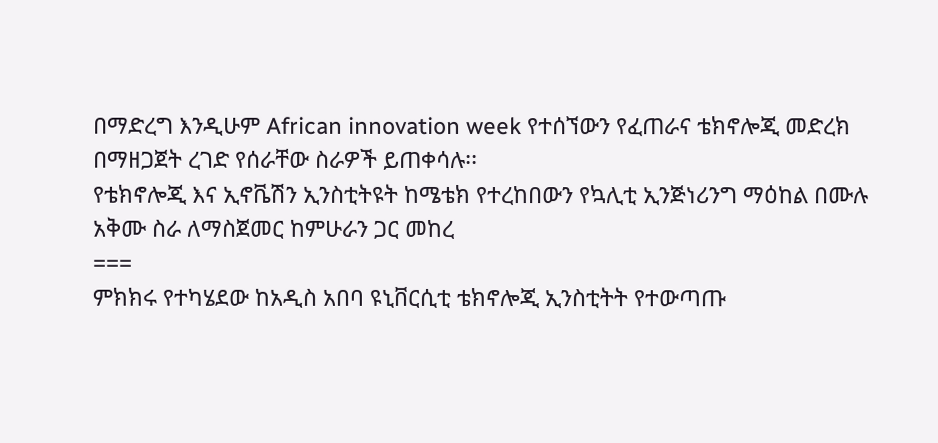በማድረግ እንዲሁም African innovation week የተሰኘውን የፈጠራና ቴክኖሎጂ መድረክ በማዘጋጀት ረገድ የሰራቸው ስራዎች ይጠቀሳሉ፡፡
የቴክኖሎጂ እና ኢኖቬሽን ኢንስቲትዩት ከሜቴክ የተረከበውን የኳሊቲ ኢንጅነሪንግ ማዕከል በሙሉ አቅሙ ስራ ለማስጀመር ከምሁራን ጋር መከረ
===
ምክክሩ የተካሄደው ከአዲስ አበባ ዩኒቨርሲቲ ቴክኖሎጂ ኢንስቲትት የተውጣጡ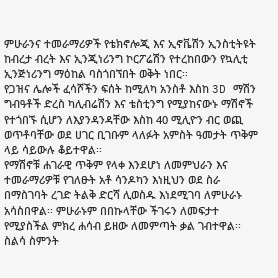ምሁራንና ተመራማሪዎች የቴክኖሎጂ እና ኢኖቬሽን ኢንስቲትዩት ከብረታ ብረት እና ኢንጂነሪንግ ኮርፖሬሽን የተረከበውን የኳሊቲ ኢንጅነሪንግ ማዕከል ባስጎበኘበት ወቅት ነበር፡፡
የጋዝና ሌሎች ፈሳሾችን ፍሰት ከሚለካ አንስቶ እስከ 3D ማሽን ግብዓቶች ድረስ ካሊብሬሽን እና ቴስቲንግ የሚያከናውኑ ማሽኖች የተጎበኙ ሲሆን ለእያንዳንዳቸው እስከ 40 ሚሊዮን ብር ወጪ ወጥቶባቸው ወደ ሀገር ቢገቡም ላለፉት አምስት ዓመታት ጥቅም ላይ ሳይውሉ ቆይተዋል፡፡
የማሽኖቹ ሐገራዊ ጥቅም የላቀ እንደሆነ ለመምህራን እና ተመራማሪዎቹ የገለፁት አቶ ሳንዶካን እነዚህን ወደ ስራ በማስገባት ረገድ ትልቅ ድርሻ ሊወስዱ እነደሚገባ ለምሁራኑ አሳስበዋል፡፡ ምሁራኑም በበኩላቸው ችገሩን ለመፍታተ የሚያስችል ምክረ ሐሳብ ይዘው ለመምጣት ቃል ገብተዋል፡፡
ስልሳ ስምንት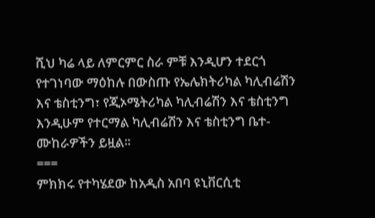ሺህ ካሬ ላይ ለምርምር ስራ ምቹ እንዲሆን ተደርጎ የተገነባው ማዕከሉ በውስጡ የኤሌክትሪካል ካሊብሬሽን እና ቴስቲንግ፣ የጂኦሜትሪካል ካሊብሬሽን እና ቴስቲንግ እንዲሁም የተርማል ካሊብሬሽን እና ቴስቲንግ ቤተ-ሙከራዎችን ይዟል፡፡
===
ምክክሩ የተካሄደው ከአዲስ አበባ ዩኒቨርሲቲ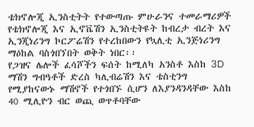ቴክኖሎጂ ኢንስቲትት የተውጣጡ ምሁራንና ተመራማሪዎች የቴክኖሎጂ እና ኢኖቬሽን ኢንስቲትዩት ከብረታ ብረት እና ኢንጂነሪንግ ኮርፖሬሽን የተረከበውን የኳሊቲ ኢንጅነሪንግ ማዕከል ባስጎበኘበት ወቅት ነበር፡፡
የጋዝና ሌሎች ፈሳሾችን ፍሰት ከሚለካ አንስቶ እስከ 3D ማሽን ግብዓቶች ድረስ ካሊብሬሽን እና ቴስቲንግ የሚያከናውኑ ማሽኖች የተጎበኙ ሲሆን ለእያንዳንዳቸው እስከ 40 ሚሊዮን ብር ወጪ ወጥቶባቸው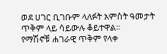ወደ ሀገር ቢገቡም ላለፉት አምስት ዓመታት ጥቅም ላይ ሳይውሉ ቆይተዋል፡፡
የማሽኖቹ ሐገራዊ ጥቅም የላቀ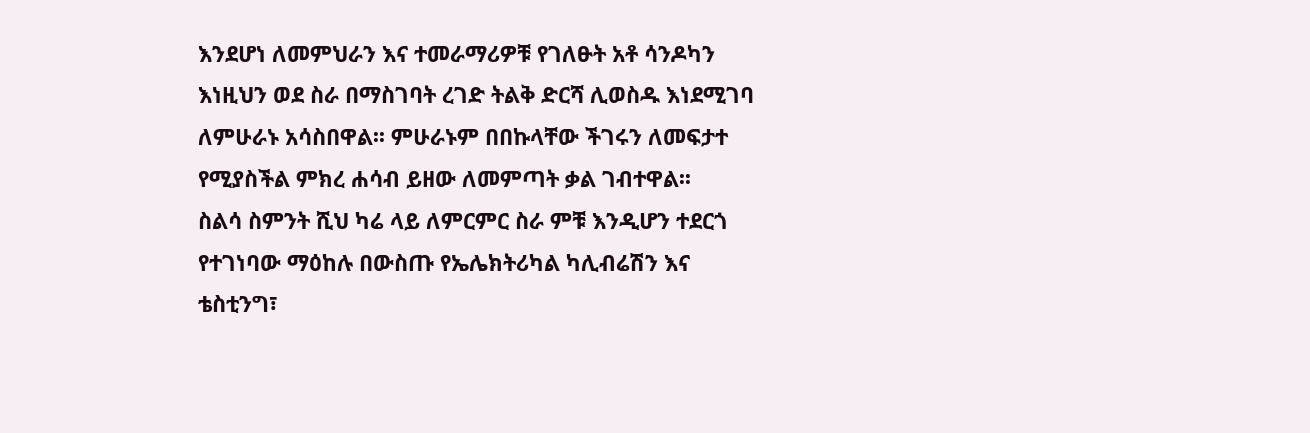እንደሆነ ለመምህራን እና ተመራማሪዎቹ የገለፁት አቶ ሳንዶካን እነዚህን ወደ ስራ በማስገባት ረገድ ትልቅ ድርሻ ሊወስዱ እነደሚገባ ለምሁራኑ አሳስበዋል፡፡ ምሁራኑም በበኩላቸው ችገሩን ለመፍታተ የሚያስችል ምክረ ሐሳብ ይዘው ለመምጣት ቃል ገብተዋል፡፡
ስልሳ ስምንት ሺህ ካሬ ላይ ለምርምር ስራ ምቹ እንዲሆን ተደርጎ የተገነባው ማዕከሉ በውስጡ የኤሌክትሪካል ካሊብሬሽን እና ቴስቲንግ፣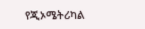የጂኦሜትሪካል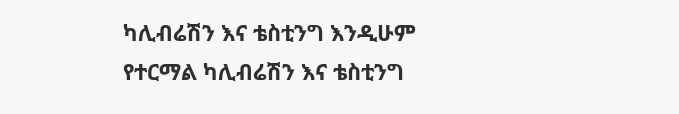ካሊብሬሽን እና ቴስቲንግ እንዲሁም የተርማል ካሊብሬሽን እና ቴስቲንግ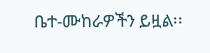ቤተ-ሙከራዎችን ይዟል፡፡